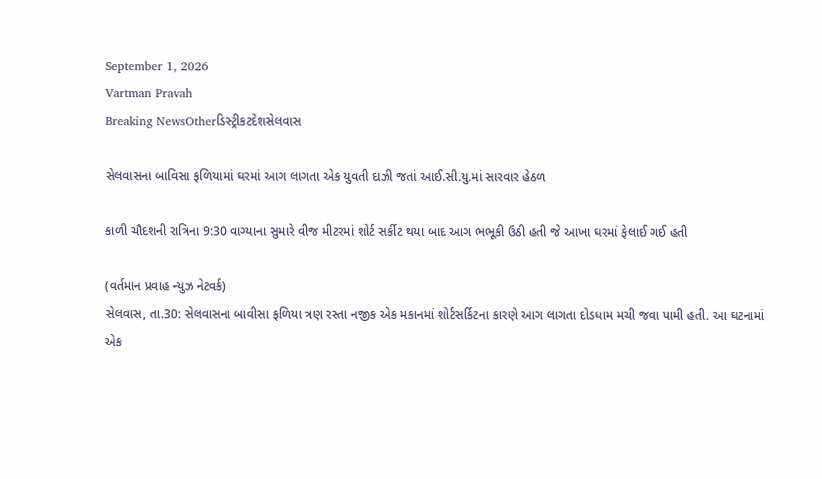September 1, 2026
Vartman Pravah
Breaking NewsOtherડિસ્ટ્રીકટદેશસેલવાસ

સેલવાસના બાવિસા ફળિયામાં ઘરમાં આગ લાગતા એક યુવતી દાઝી જતાં આઈ.સી.યુ.માં સારવાર હેઠળ

કાળી ચૌદશની રાત્રિના 9:30 વાગ્‍યાના સુમારે વીજ મીટરમાં શોર્ટ સર્કીટ થયા બાદ આગ ભભૂકી ઉઠી હતી જે આખા ઘરમાં ફેલાઈ ગઈ હતી

(વર્તમાન પ્રવાહ ન્‍યુઝ નેટવર્ક)
સેલવાસ, તા.30: સેલવાસના બાવીસા ફળિયા ત્રણ રસ્‍તા નજીક એક મકાનમાં શોર્ટસર્કિટના કારણે આગ લાગતા દોડધામ મચી જવા પામી હતી. આ ઘટનામાં એક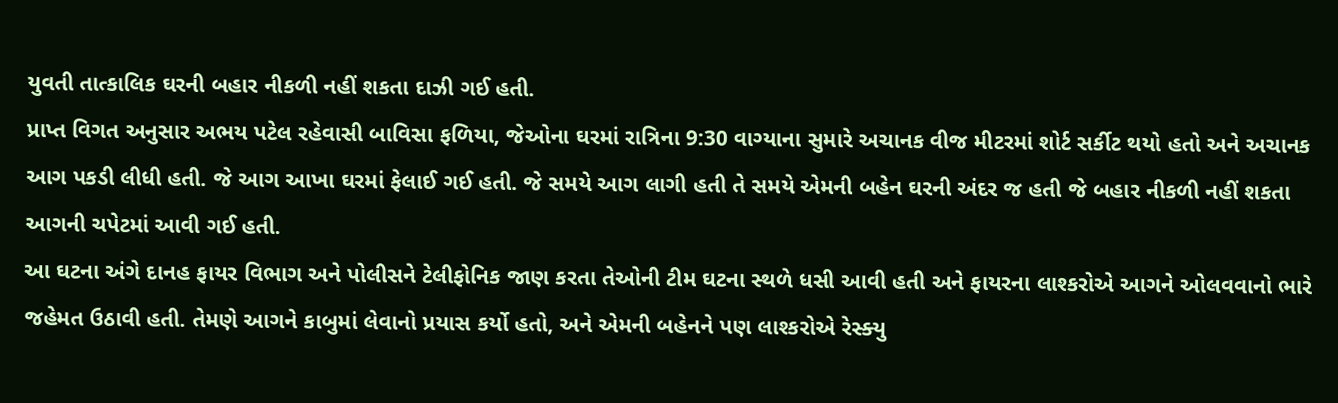યુવતી તાત્‍કાલિક ઘરની બહાર નીકળી નહીં શકતા દાઝી ગઈ હતી.
પ્રાપ્ત વિગત અનુસાર અભય પટેલ રહેવાસી બાવિસા ફળિયા, જેઓના ઘરમાં રાત્રિના 9:30 વાગ્‍યાના સુમારે અચાનક વીજ મીટરમાં શોર્ટ સર્કીટ થયો હતો અને અચાનક આગ પકડી લીધી હતી. જે આગ આખા ઘરમાં ફેલાઈ ગઈ હતી. જે સમયે આગ લાગી હતી તે સમયે એમની બહેન ઘરની અંદર જ હતી જે બહાર નીકળી નહીં શકતા આગની ચપેટમાં આવી ગઈ હતી.
આ ઘટના અંગે દાનહ ફાયર વિભાગ અને પોલીસને ટેલીફોનિક જાણ કરતા તેઓની ટીમ ઘટના સ્‍થળે ધસી આવી હતી અને ફાયરના લાશ્‍કરોએ આગને ઓલવવાનો ભારે જહેમત ઉઠાવી હતી. તેમણે આગને કાબુમાં લેવાનો પ્રયાસ કર્યો હતો, અને એમની બહેનને પણ લાશ્‍કરોએ રેસ્‍ક્‍યુ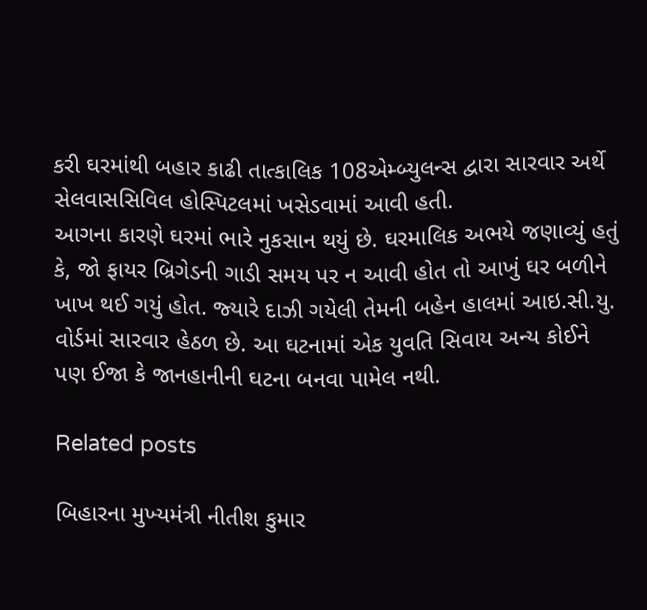કરી ઘરમાંથી બહાર કાઢી તાત્‍કાલિક 108એમ્‍બ્‍યુલન્‍સ દ્વારા સારવાર અર્થે સેલવાસસિવિલ હોસ્‍પિટલમાં ખસેડવામાં આવી હતી.
આગના કારણે ઘરમાં ભારે નુકસાન થયું છે. ઘરમાલિક અભયે જણાવ્‍યું હતું કે, જો ફાયર બ્રિગેડની ગાડી સમય પર ન આવી હોત તો આખું ઘર બળીને ખાખ થઈ ગયું હોત. જ્‍યારે દાઝી ગયેલી તેમની બહેન હાલમાં આઇ.સી.યુ. વોર્ડમાં સારવાર હેઠળ છે. આ ઘટનામાં એક યુવતિ સિવાય અન્‍ય કોઈને પણ ઈજા કે જાનહાનીની ઘટના બનવા પામેલ નથી.

Related posts

બિહારના મુખ્‍યમંત્રી નીતીશ કુમાર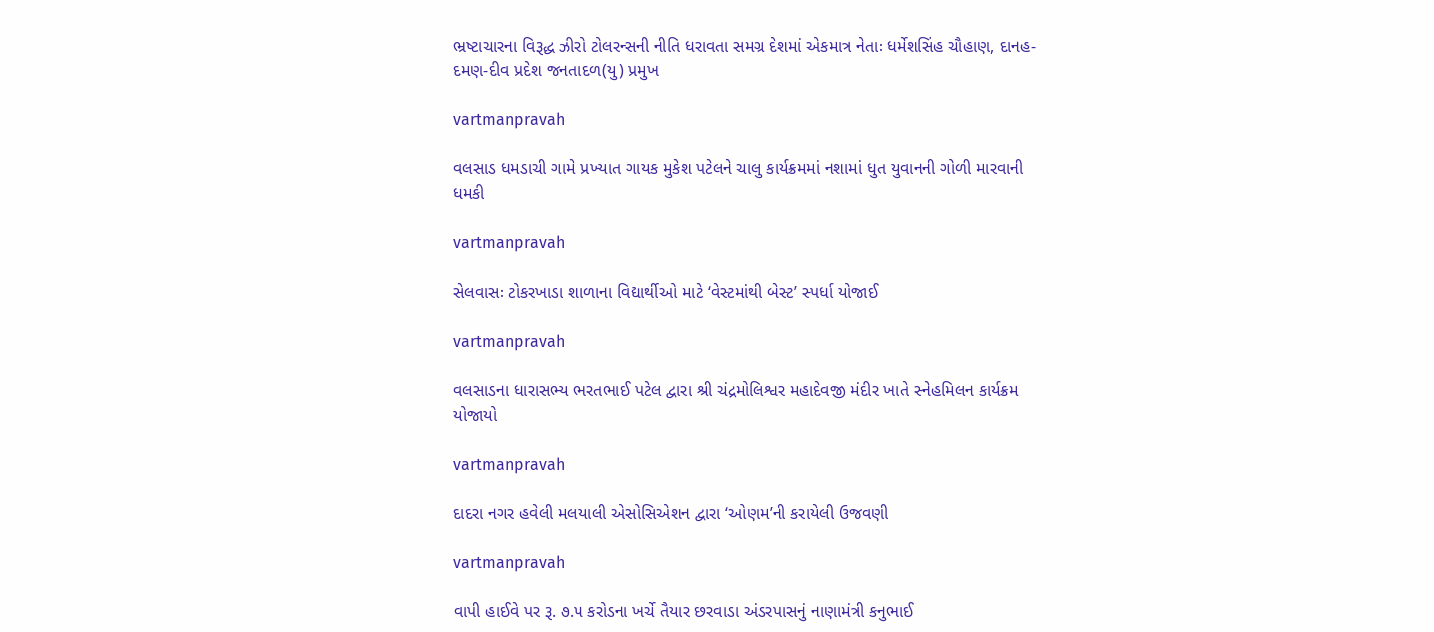ભ્રષ્‍ટાચારના વિરૂદ્ધ ઝીરો ટોલરન્‍સની નીતિ ધરાવતા સમગ્ર દેશમાં એકમાત્ર નેતાઃ ધર્મેશસિંહ ચૌહાણ, દાનહ-દમણ-દીવ પ્રદેશ જનતાદળ(યુ) પ્રમુખ

vartmanpravah

વલસાડ ધમડાચી ગામે પ્રખ્‍યાત ગાયક મુકેશ પટેલને ચાલુ કાર્યક્રમમાં નશામાં ધુત યુવાનની ગોળી મારવાની ધમકી

vartmanpravah

સેલવાસઃ ટોકરખાડા શાળાના વિદ્યાર્થીઓ માટે ‘વેસ્‍ટમાંથી બેસ્‍ટ’ સ્‍પર્ધા યોજાઈ

vartmanpravah

વલસાડના ધારાસભ્‍ય ભરતભાઈ પટેલ દ્વારા શ્રી ચંદ્રમોલિશ્વર મહાદેવજી મંદીર ખાતે સ્‍નેહમિલન કાર્યક્રમ યોજાયો

vartmanpravah

દાદરા નગર હવેલી મલયાલી એસોસિએશન દ્વારા ‘ઓણમ’ની કરાયેલી ઉજવણી

vartmanpravah

વાપી હાઈવે પર રૂ. ૭.૫ કરોડના ખર્ચે તૈયાર છરવાડા અંડરપાસનું નાણામંત્રી કનુભાઈ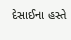દેસાઈના હસ્તે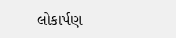લોકાર્પણ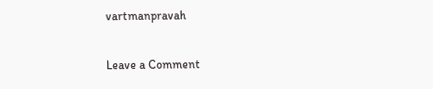vartmanpravah

Leave a Comment